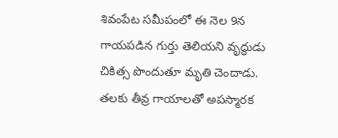శివంపేట సమీపంలో ఈ నెల 9న గాయపడిన గుర్తు తెలియని వృద్ధుడు చికిత్స పొందుతూ మృతి చెందాడు. తలకు తీవ్ర గాయాలతో అపస్మారక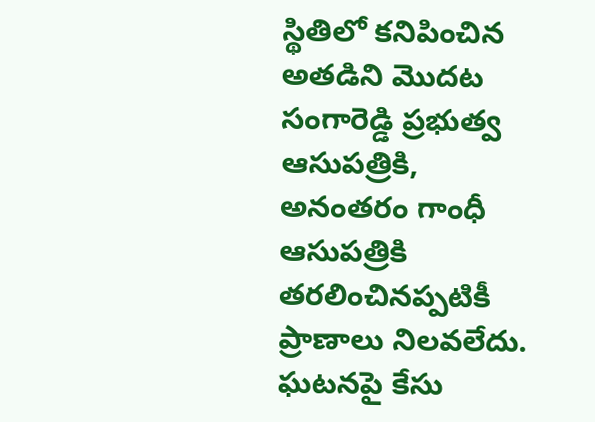స్థితిలో కనిపించిన అతడిని మొదట సంగారెడ్డి ప్రభుత్వ ఆసుపత్రికి, అనంతరం గాంధీ ఆసుపత్రికి తరలించినప్పటికీ ప్రాణాలు నిలవలేదు. ఘటనపై కేసు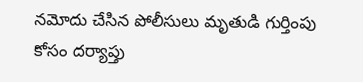నమోదు చేసిన పోలీసులు మృతుడి గుర్తింపు కోసం దర్యాప్తు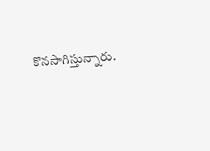కొనసాగిస్తున్నారు.